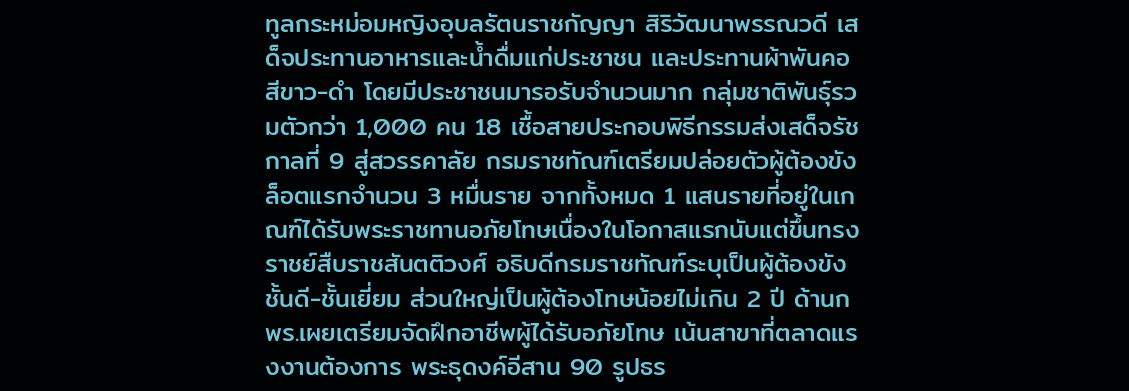ทูลกระหม่อมหญิงอุบลรัตนราชกัญญา สิริวัฒนาพรรณวดี เสด็จประทานอาหารและน้ำดื่มแก่ประชาชน และประทานผ้าพันคอสีขาว-ดำ โดยมีประชาชนมารอรับจำนวนมาก กลุ่มชาติพันธุ์รวมตัวกว่า 1,000 คน 18 เชื้อสายประกอบพิธีกรรมส่งเสด็จรัชกาลที่ 9 สู่สวรรคาลัย กรมราชทัณฑ์เตรียมปล่อยตัวผู้ต้องขังล็อตแรกจำนวน 3 หมื่นราย จากทั้งหมด 1 แสนรายที่อยู่ในเกณฑ์ได้รับพระราชทานอภัยโทษเนื่องในโอกาสแรกนับแต่ขึ้นทรงราชย์สืบราชสันตติวงศ์ อธิบดีกรมราชทัณฑ์ระบุเป็นผู้ต้องขังชั้นดี-ชั้นเยี่ยม ส่วนใหญ่เป็นผู้ต้องโทษน้อยไม่เกิน 2 ปี ด้านกพร.เผยเตรียมจัดฝึกอาชีพผู้ได้รับอภัยโทษ เน้นสาขาที่ตลาดแรงงานต้องการ พระธุดงค์อีสาน 90 รูปธร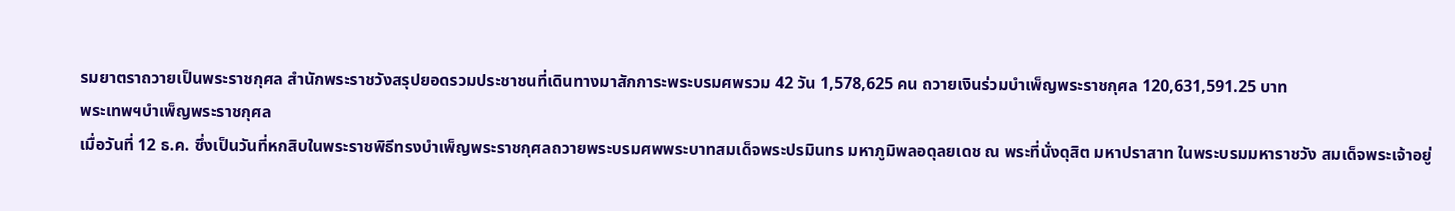รมยาตราถวายเป็นพระราชกุศล สำนักพระราชวังสรุปยอดรวมประชาชนที่เดินทางมาสักการะพระบรมศพรวม 42 วัน 1,578,625 คน ถวายเงินร่วมบำเพ็ญพระราชกุศล 120,631,591.25 บาท
พระเทพฯบำเพ็ญพระราชกุศล
เมื่อวันที่ 12 ธ.ค. ซึ่งเป็นวันที่หกสิบในพระราชพิธีทรงบำเพ็ญพระราชกุศลถวายพระบรมศพพระบาทสมเด็จพระปรมินทร มหาภูมิพลอดุลยเดช ณ พระที่นั่งดุสิต มหาปราสาท ในพระบรมมหาราชวัง สมเด็จพระเจ้าอยู่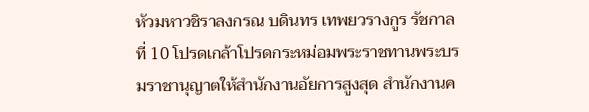หัวมหาวชิราลงกรณ บดินทร เทพยวรางกูร รัชกาลที่ 10 โปรดเกล้าโปรดกระหม่อมพระราชทานพระบรมราชานุญาตให้สำนักงานอัยการสูงสุด สำนักงานค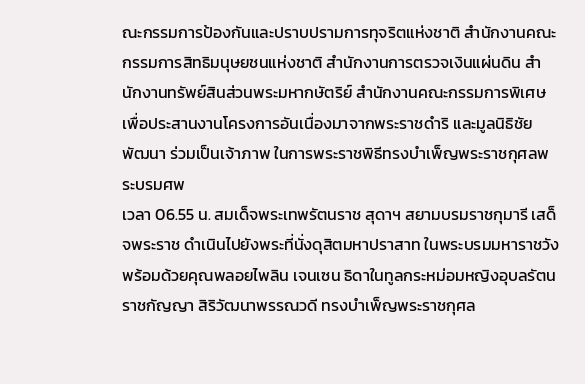ณะกรรมการป้องกันและปราบปรามการทุจริตแห่งชาติ สำนักงานคณะกรรมการสิทธิมนุษยชนแห่งชาติ สำนักงานการตรวจเงินแผ่นดิน สำนักงานทรัพย์สินส่วนพระมหากษัตริย์ สำนักงานคณะกรรมการพิเศษเพื่อประสานงานโครงการอันเนื่องมาจากพระราชดำริ และมูลนิธิชัยพัฒนา ร่วมเป็นเจ้าภาพ ในการพระราชพิธีทรงบำเพ็ญพระราชกุศลพระบรมศพ
เวลา 06.55 น. สมเด็จพระเทพรัตนราช สุดาฯ สยามบรมราชกุมารี เสด็จพระราช ดำเนินไปยังพระที่นั่งดุสิตมหาปราสาท ในพระบรมมหาราชวัง พร้อมด้วยคุณพลอยไพลิน เจนเซน ธิดาในทูลกระหม่อมหญิงอุบลรัตนราชกัญญา สิริวัฒนาพรรณวดี ทรงบำเพ็ญพระราชกุศล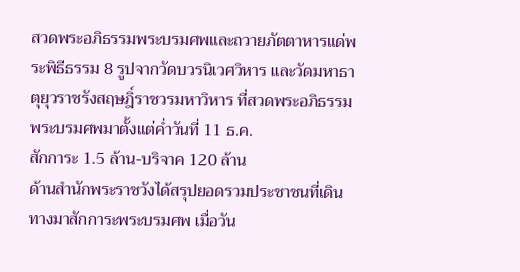สวดพระอภิธรรมพระบรมศพและถวายภัตตาหารแด่พระพิธีธรรม 8 รูปจากวัดบวรนิเวศวิหาร และวัดมหาธาตุยุวราชรังสฤษฎิ์ราชวรมหาวิหาร ที่สวดพระอภิธรรมพระบรมศพมาตั้งแต่ค่ำวันที่ 11 ธ.ค.
สักการะ 1.5 ล้าน-บริจาค 120 ล้าน
ด้านสำนักพระราชวังได้สรุปยอดรวมประชาชนที่เดินทางมาสักการะพระบรมศพ เมื่อวัน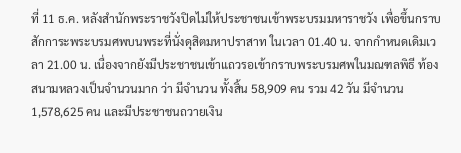ที่ 11 ธ.ค. หลังสำนักพระราชวังปิดไม่ให้ประชาชนเข้าพระบรมมหาราชวัง เพื่อขึ้นกราบสักการะพระบรมศพบนพระที่นั่งดุสิตมหาปราสาท ในเวลา 01.40 น. จากกำหนดเดิมเวลา 21.00 น. เนื่องจากยังมีประชาชนเข้าแถวรอเข้ากราบพระบรมศพในมณฑลพิธี ท้องสนามหลวงเป็นจำนวนมาก ว่า มีจำนวน ทั้งสิ้น 58,909 คน รวม 42 วัน มีจำนวน 1,578,625 คน และมีประชาชนถวายเงิน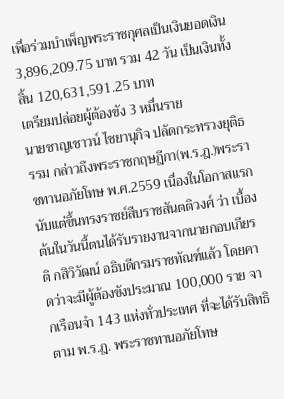เพื่อร่วมบำเพ็ญพระราชกุศลเป็นเงินยอดเงิน 3,896,209.75 บาท รวม 42 วัน เป็นเงินทั้งสิ้น 120,631,591.25 บาท
เตรียมปล่อยผู้ต้องขัง 3 หมื่นราย
นายชาญเชาวน์ ไชยานุกิจ ปลัดกระทรวงยุติธรรม กล่าวถึงพระราชกฤษฎีกา(พ.ร.ฎ.)พระราชทานอภัยโทษ พ.ศ.2559 เนื่องในโอกาสแรกนับแต่ขึ้นทรงราชย์สืบราชสันตติวงศ์ ว่า เบื้องต้นในวันนี้ตนได้รับรายงานจากนายกอบเกียรติ กสิวิวัฒน์ อธิบดีกรมราชทัณฑ์แล้ว โดยคาดว่าจะมีผู้ต้องขังประมาณ 100,000 ราย จากเรือนจำ 143 แห่งทั่วประเทศ ที่จะได้รับสิทธิตาม พ.ร.ฎ. พระราชทานอภัยโทษ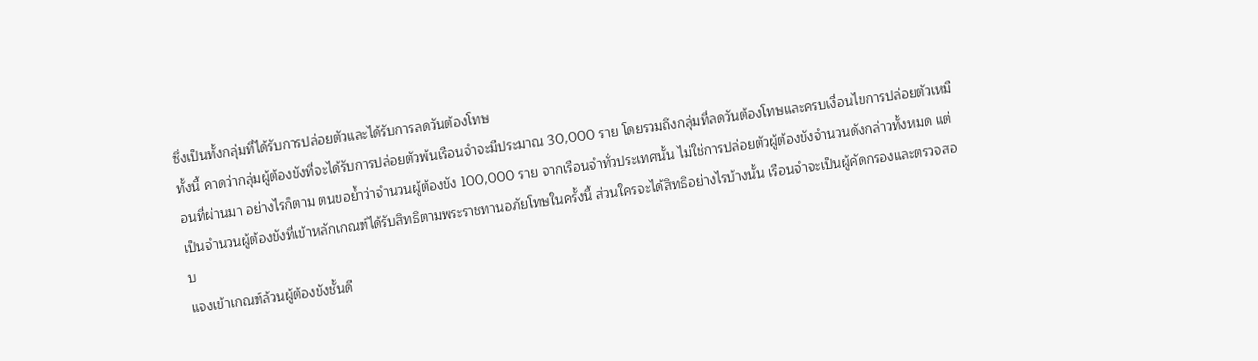ซึ่งเป็นทั้งกลุ่มที่ได้รับการปล่อยตัวและได้รับการลดวันต้องโทษ
ทั้งนี้ คาดว่ากลุ่มผู้ต้องขังที่จะได้รับการปล่อยตัวพ้นเรือนจำจะมีประมาณ 30,000 ราย โดยรวมถึงกลุ่มที่ลดวันต้องโทษและครบเงื่อนไขการปล่อยตัวเหมือนที่ผ่านมา อย่างไรก็ตาม ตนขอย้ำว่าจำนวนผู้ต้องขัง 100,000 ราย จากเรือนจำทั่วประเทศนั้น ไม่ใช่การปล่อยตัวผู้ต้องขังจำนวนดังกล่าวทั้งหมด แต่เป็นจำนวนผู้ต้องขังที่เข้าหลักเกณฑ์ได้รับสิทธิตามพระราชทานอภัยโทษในครั้งนี้ ส่วนใครจะได้สิทธิอย่างไรบ้างนั้น เรือนจำจะเป็นผู้คัดกรองและตรวจสอบ
แจงเข้าเกณฑ์ล้วนผู้ต้องขังชั้นดี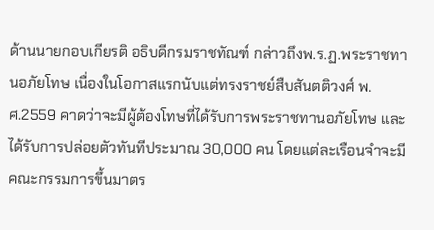ด้านนายกอบเกียรติ อธิบดีกรมราชทัณฑ์ กล่าวถึงพ.ร.ฏ.พระราชทานอภัยโทษ เนื่องในโอกาสแรกนับแต่ทรงราชย์สืบสันตติวงศ์ พ.ศ.2559 คาดว่าจะมีผู้ต้องโทษที่ได้รับการพระราชทานอภัยโทษ และได้รับการปล่อยตัวทันทีประมาณ 30,000 คน โดยแต่ละเรือนจำจะมีคณะกรรมการขึ้นมาตร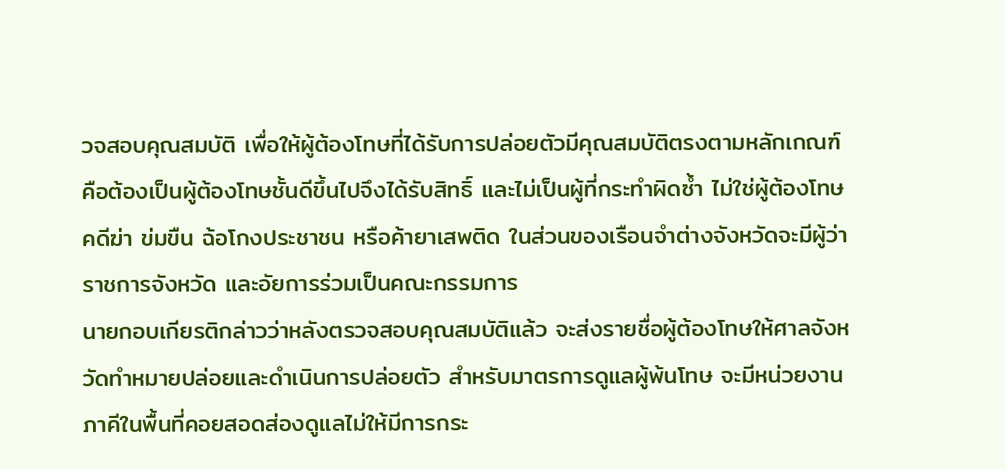วจสอบคุณสมบัติ เพื่อให้ผู้ต้องโทษที่ได้รับการปล่อยตัวมีคุณสมบัติตรงตามหลักเกณฑ์ คือต้องเป็นผู้ต้องโทษชั้นดีขึ้นไปจึงได้รับสิทธิ์ และไม่เป็นผู้ที่กระทำผิดซ้ำ ไม่ใช่ผู้ต้องโทษคดีฆ่า ข่มขืน ฉ้อโกงประชาชน หรือค้ายาเสพติด ในส่วนของเรือนจำต่างจังหวัดจะมีผู้ว่าราชการจังหวัด และอัยการร่วมเป็นคณะกรรมการ
นายกอบเกียรติกล่าวว่าหลังตรวจสอบคุณสมบัติแล้ว จะส่งรายชื่อผู้ต้องโทษให้ศาลจังหวัดทำหมายปล่อยและดำเนินการปล่อยตัว สำหรับมาตรการดูแลผู้พ้นโทษ จะมีหน่วยงานภาคีในพื้นที่คอยสอดส่องดูแลไม่ให้มีการกระ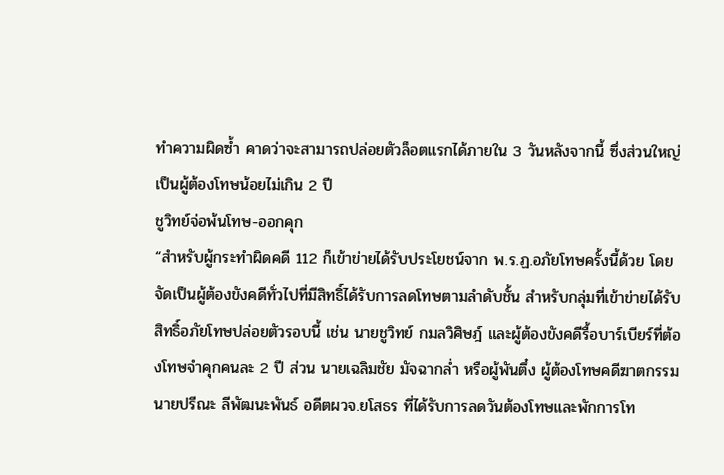ทำความผิดซ้ำ คาดว่าจะสามารถปล่อยตัวล็อตแรกได้ภายใน 3 วันหลังจากนี้ ซึ่งส่วนใหญ่เป็นผู้ต้องโทษน้อยไม่เกิน 2 ปี
ชูวิทย์จ่อพ้นโทษ-ออกคุก
“สำหรับผู้กระทำผิดคดี 112 ก็เข้าข่ายได้รับประโยชน์จาก พ.ร.ฏ.อภัยโทษครั้งนี้ด้วย โดยจัดเป็นผู้ต้องขังคดีทั่วไปที่มีสิทธิ์ได้รับการลดโทษตามลำดับชั้น สำหรับกลุ่มที่เข้าข่ายได้รับสิทธิ์อภัยโทษปล่อยตัวรอบนี้ เช่น นายชูวิทย์ กมลวิศิษฎ์ และผู้ต้องขังคดีรื้อบาร์เบียร์ที่ต้องโทษจำคุกคนละ 2 ปี ส่วน นายเฉลิมชัย มัจฉากล่ำ หรือผู้พันตึ๋ง ผู้ต้องโทษคดีฆาตกรรม นายปรีณะ ลีพัฒนะพันธ์ อดีตผวจ.ยโสธร ที่ได้รับการลดวันต้องโทษและพักการโท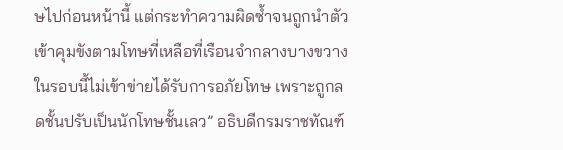ษไปก่อนหน้านี้ แต่กระทำความผิดซ้ำจนถูกนำตัวเข้าคุมขังตามโทษที่เหลือที่เรือนจำกลางบางขวาง ในรอบนี้ไม่เข้าข่ายได้รับการอภัยโทษ เพราะถูกลดชั้นปรับเป็นนักโทษชั้นเลว” อธิบดีกรมราชทัณฑ์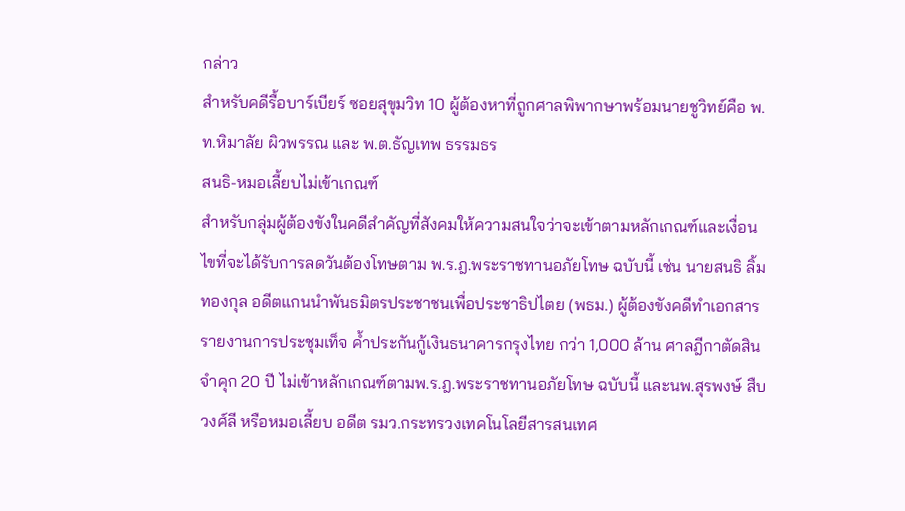กล่าว
สำหรับคดีรื้อบาร์เบียร์ ซอยสุขุมวิท 10 ผู้ต้องหาที่ถูกศาลพิพากษาพร้อมนายชูวิทย์คือ พ.ท.หิมาลัย ผิวพรรณ และ พ.ต.ธัญเทพ ธรรมธร
สนธิ-หมอเลี้ยบไม่เข้าเกณฑ์
สำหรับกลุ่มผู้ต้องขังในคดีสำคัญที่สังคมให้ความสนใจว่าจะเข้าตามหลักเกณฑ์และเงื่อนไขที่จะได้รับการลดวันต้องโทษตาม พ.ร.ฎ.พระราชทานอภัยโทษ ฉบับนี้ เช่น นายสนธิ ลิ้มทองกุล อดีตแกนนำพันธมิตรประชาชนเพื่อประชาธิปไตย (พธม.) ผู้ต้องขังคดีทำเอกสารรายงานการประชุมเท็จ ค้ำประกันกู้เงินธนาคารกรุงไทย กว่า 1,000 ล้าน ศาลฎีกาตัดสินจำคุก 20 ปี ไม่เข้าหลักเกณฑ์ตามพ.ร.ฎ.พระราชทานอภัยโทษ ฉบับนี้ และนพ.สุรพงษ์ สืบวงศ์ลี หรือหมอเลี้ยบ อดีต รมว.กระทรวงเทคโนโลยีสารสนเทศ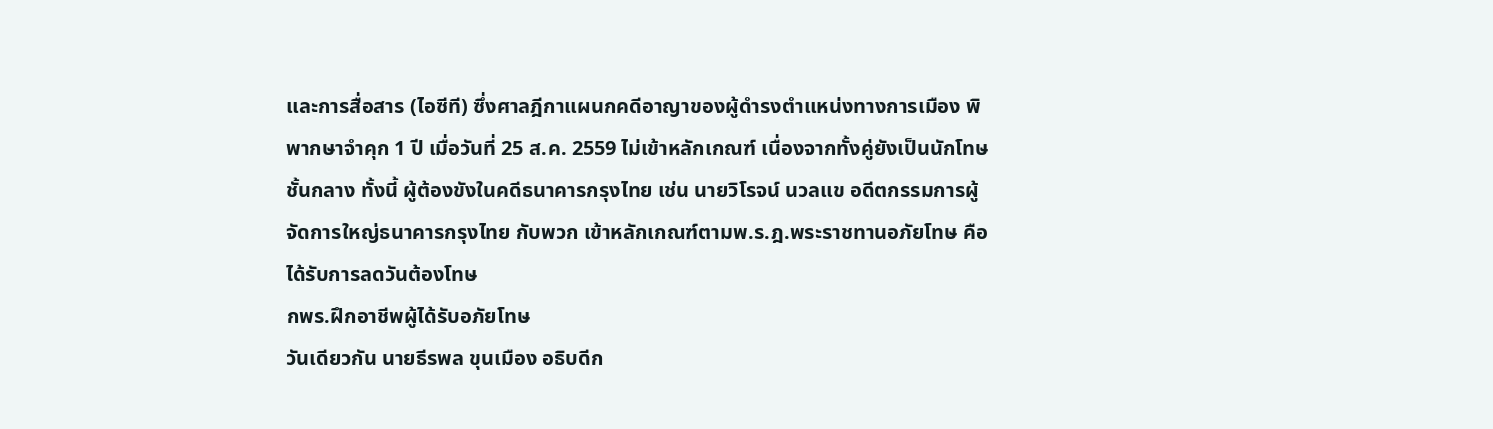และการสื่อสาร (ไอซีที) ซึ่งศาลฎีกาแผนกคดีอาญาของผู้ดำรงตำแหน่งทางการเมือง พิพากษาจำคุก 1 ปี เมื่อวันที่ 25 ส.ค. 2559 ไม่เข้าหลักเกณฑ์ เนื่องจากทั้งคู่ยังเป็นนักโทษชั้นกลาง ทั้งนี้ ผู้ต้องขังในคดีธนาคารกรุงไทย เช่น นายวิโรจน์ นวลแข อดีตกรรมการผู้จัดการใหญ่ธนาคารกรุงไทย กับพวก เข้าหลักเกณฑ์ตามพ.ร.ฎ.พระราชทานอภัยโทษ คือได้รับการลดวันต้องโทษ
กพร.ฝึกอาชีพผู้ได้รับอภัยโทษ
วันเดียวกัน นายธีรพล ขุนเมือง อธิบดีก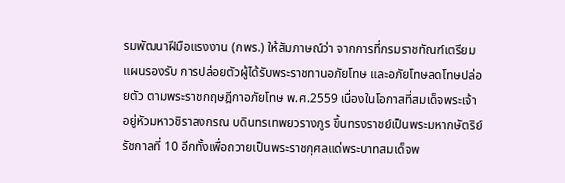รมพัฒนาฝีมือแรงงาน (กพร.) ให้สัมภาษณ์ว่า จากการที่กรมราชทัณฑ์เตรียมแผนรองรับ การปล่อยตัวผู้ได้รับพระราชทานอภัยโทษ และอภัยโทษลดโทษปล่อยตัว ตามพระราชกฤษฎีกาอภัยโทษ พ.ศ.2559 เนื่องในโอกาสที่สมเด็จพระเจ้าอยู่หัวมหาวชิราลงกรณ บดินทรเทพยวรางกูร ขึ้นทรงราชย์เป็นพระมหากษัตริย์รัชกาลที่ 10 อีกทั้งเพื่อถวายเป็นพระราชกุศลแด่พระบาทสมเด็จพ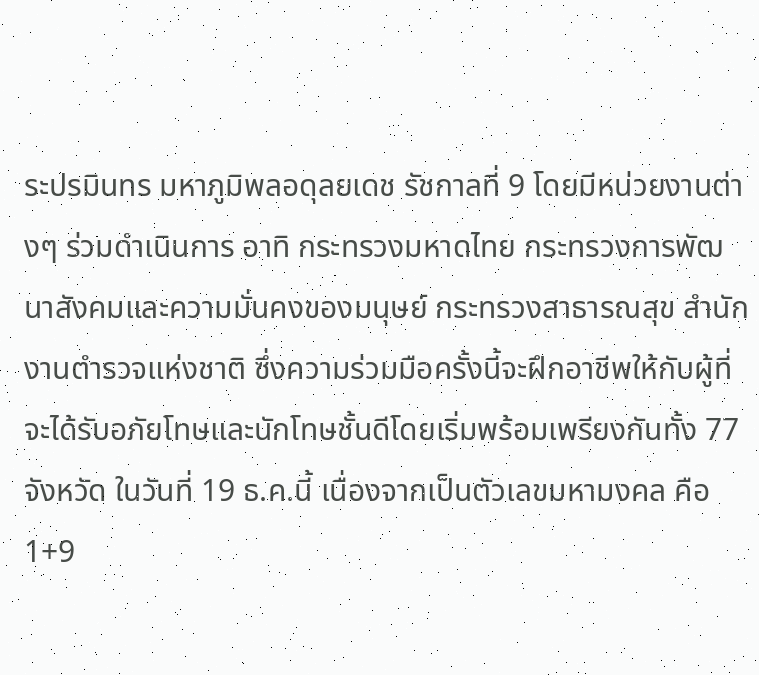ระปรมินทร มหาภูมิพลอดุลยเดช รัชกาลที่ 9 โดยมีหน่วยงานต่างๆ ร่วมดำเนินการ อาทิ กระทรวงมหาดไทย กระทรวงการพัฒนาสังคมและความมั่นคงของมนุษย์ กระทรวงสาธารณสุข สำนักงานตำรวจแห่งชาติ ซึ่งความร่วมมือครั้งนี้จะฝึกอาชีพให้กับผู้ที่จะได้รับอภัยโทษและนักโทษชั้นดีโดยเริ่มพร้อมเพรียงกันทั้ง 77 จังหวัด ในวันที่ 19 ธ.ค.นี้ เนื่องจากเป็นตัวเลขมหามงคล คือ 1+9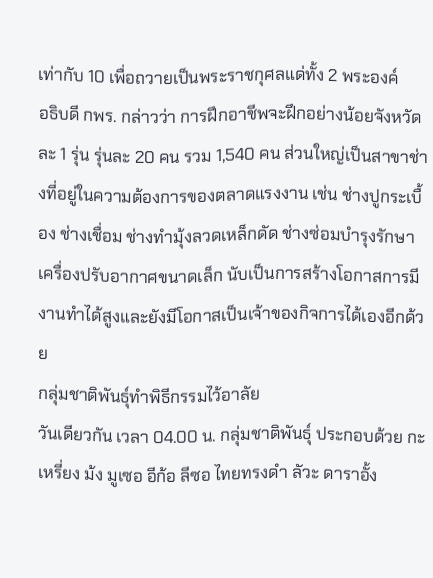เท่ากับ 10 เพื่อถวายเป็นพระราชกุศลแด่ทั้ง 2 พระองค์
อธิบดี กพร. กล่าวว่า การฝึกอาชีพจะฝึกอย่างน้อยจังหวัดละ 1 รุ่น รุ่นละ 20 คน รวม 1,540 คน ส่วนใหญ่เป็นสาขาช่างที่อยู่ในความต้องการของตลาดแรงงาน เช่น ช่างปูกระเบื้อง ช่างเชื่อม ช่างทำมุ้งลวดเหล็กดัด ช่างซ่อมบำรุงรักษาเครื่องปรับอากาศขนาดเล็ก นับเป็นการสร้างโอกาสการมีงานทำได้สูงและยังมีโอกาสเป็นเจ้าของกิจการได้เองอีกด้วย
กลุ่มชาติพันธุ์ทำพิธีกรรมไว้อาลัย
วันเดียวกัน เวลา 04.00 น. กลุ่มชาติพันธุ์ ประกอบด้วย กะเหรี่ยง ม้ง มูเซอ อีก้อ ลีซอ ไทยทรงดำ ลัวะ ดาราอั้ง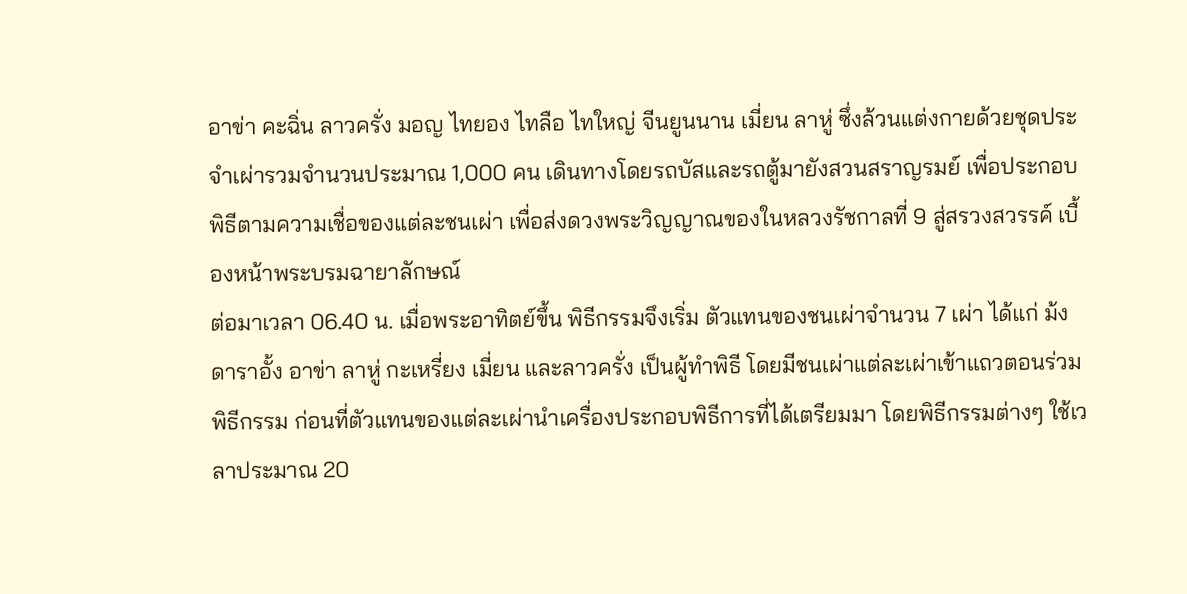อาข่า คะฉิ่น ลาวครั่ง มอญ ไทยอง ไทลือ ไทใหญ่ จีนยูนนาน เมี่ยน ลาหู่ ซึ่งล้วนแต่งกายด้วยชุดประจำเผ่ารวมจำนวนประมาณ 1,000 คน เดินทางโดยรถบัสและรถตู้มายังสวนสราญรมย์ เพื่อประกอบพิธีตามความเชื่อของแต่ละชนเผ่า เพื่อส่งดวงพระวิญญาณของในหลวงรัชกาลที่ 9 สู่สรวงสวรรค์ เบื้องหน้าพระบรมฉายาลักษณ์
ต่อมาเวลา 06.40 น. เมื่อพระอาทิตย์ขึ้น พิธีกรรมจึงเริ่ม ตัวแทนของชนเผ่าจำนวน 7 เผ่า ได้แก่ ม้ง ดาราอั้ง อาข่า ลาหู่ กะเหรี่ยง เมี่ยน และลาวครั่ง เป็นผู้ทำพิธี โดยมีชนเผ่าแต่ละเผ่าเข้าแถวตอนร่วมพิธีกรรม ก่อนที่ตัวแทนของแต่ละเผ่านำเครื่องประกอบพิธีการที่ได้เตรียมมา โดยพิธีกรรมต่างๆ ใช้เวลาประมาณ 20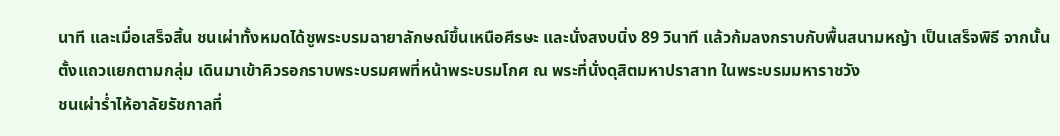นาที และเมื่อเสร็จสิ้น ชนเผ่าทั้งหมดได้ชูพระบรมฉายาลักษณ์ขึ้นเหนือศีรษะ และนั่งสงบนิ่ง 89 วินาที แล้วก้มลงกราบกับพื้นสนามหญ้า เป็นเสร็จพิธี จากนั้นตั้งแถวแยกตามกลุ่ม เดินมาเข้าคิวรอกราบพระบรมศพที่หน้าพระบรมโกศ ณ พระที่นั่งดุสิตมหาปราสาท ในพระบรมมหาราชวัง
ชนเผ่าร่ำไห้อาลัยรัชกาลที่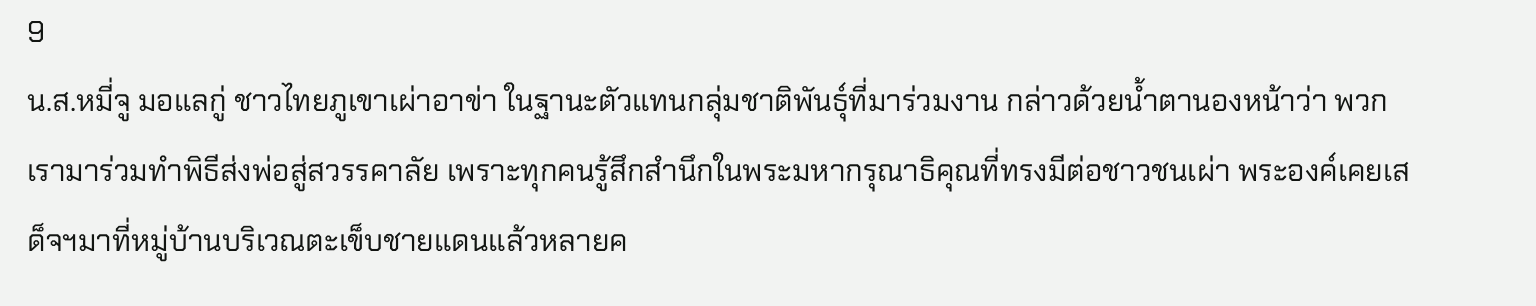9
น.ส.หมี่จู มอแลกู่ ชาวไทยภูเขาเผ่าอาข่า ในฐานะตัวแทนกลุ่มชาติพันธุ์ที่มาร่วมงาน กล่าวด้วยน้ำตานองหน้าว่า พวกเรามาร่วมทำพิธีส่งพ่อสู่สวรรคาลัย เพราะทุกคนรู้สึกสำนึกในพระมหากรุณาธิคุณที่ทรงมีต่อชาวชนเผ่า พระองค์เคยเสด็จฯมาที่หมู่บ้านบริเวณตะเข็บชายแดนแล้วหลายค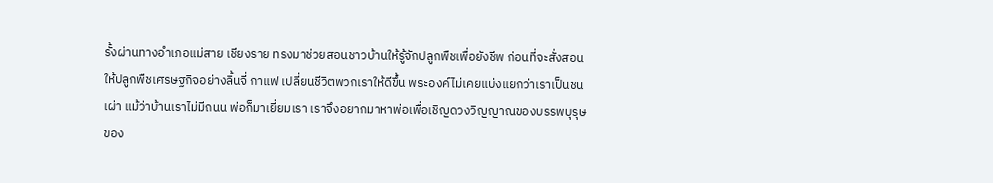รั้งผ่านทางอำเภอแม่สาย เชียงราย ทรงมาช่วยสอนชาวบ้านให้รู้จักปลูกพืชเพื่อยังชีพ ก่อนที่จะสั่งสอนให้ปลูกพืชเศรษฐกิจอย่างลิ้นจี่ กาแฟ เปลี่ยนชีวิตพวกเราให้ดีขึ้น พระองค์ไม่เคยแบ่งแยกว่าเราเป็นชนเผ่า แม้ว่าบ้านเราไม่มีถนน พ่อก็มาเยี่ยมเรา เราจึงอยากมาหาพ่อเพื่อเชิญดวงวิญญาณของบรรพบุรุษของ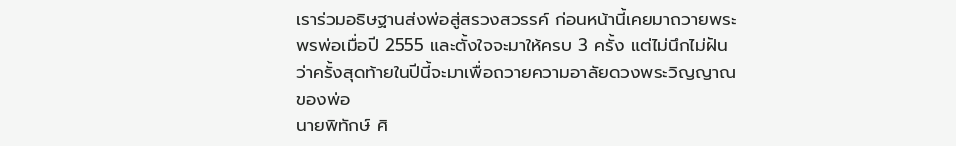เราร่วมอธิษฐานส่งพ่อสู่สรวงสวรรค์ ก่อนหน้านี้เคยมาถวายพระพรพ่อเมื่อปี 2555 และตั้งใจจะมาให้ครบ 3 ครั้ง แต่ไม่นึกไม่ฝันว่าครั้งสุดท้ายในปีนี้จะมาเพื่อถวายความอาลัยดวงพระวิญญาณของพ่อ
นายพิทักษ์ ศิ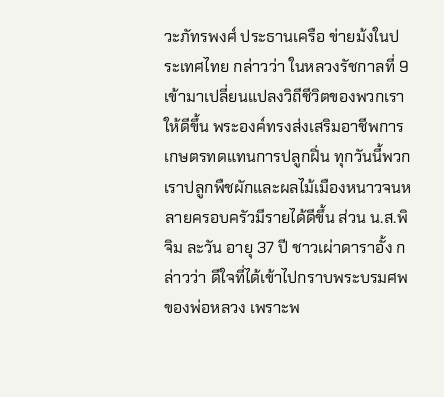วะภัทรพงศ์ ประธานเครือ ข่ายม้งในประเทศไทย กล่าวว่า ในหลวงรัชกาลที่ 9 เข้ามาเปลี่ยนแปลงวิถีชีวิตของพวกเราให้ดีขึ้น พระองค์ทรงส่งเสริมอาชีพการเกษตรทดแทนการปลูกฝิ่น ทุกวันนี้พวกเราปลูกพืชผักและผลไม้เมืองหนาวจนหลายครอบครัวมีรายได้ดีขึ้น ส่วน น.ส.พิจิม ละวัน อายุ 37 ปี ชาวเผ่าดาราอั้ง กล่าวว่า ดีใจที่ได้เข้าไปกราบพระบรมศพของพ่อหลวง เพราะพ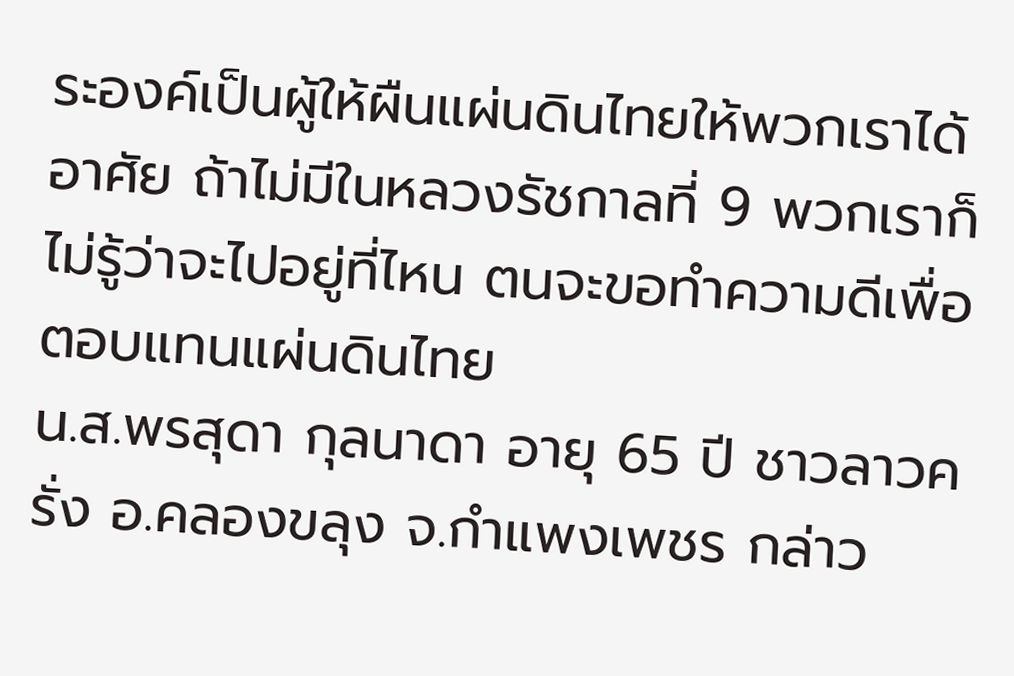ระองค์เป็นผู้ให้ผืนแผ่นดินไทยให้พวกเราได้อาศัย ถ้าไม่มีในหลวงรัชกาลที่ 9 พวกเราก็ไม่รู้ว่าจะไปอยู่ที่ไหน ตนจะขอทำความดีเพื่อตอบแทนแผ่นดินไทย
น.ส.พรสุดา กุลนาดา อายุ 65 ปี ชาวลาวครั่ง อ.คลองขลุง จ.กำแพงเพชร กล่าว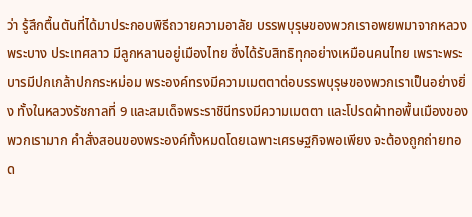ว่า รู้สึกตื้นตันที่ได้มาประกอบพิธีถวายความอาลัย บรรพบุรุษของพวกเราอพยพมาจากหลวงพระบาง ประเทศลาว มีลูกหลานอยู่เมืองไทย ซึ่งได้รับสิทธิทุกอย่างเหมือนคนไทย เพราะพระบารมีปกเกล้าปกกระหม่อม พระองค์ทรงมีความเมตตาต่อบรรพบุรุษของพวกเราเป็นอย่างยิ่ง ทั้งในหลวงรัชกาลที่ 9 และสมเด็จพระราชินีทรงมีความเมตตา และโปรดผ้าทอพื้นเมืองของพวกเรามาก คำสั่งสอนของพระองค์ทั้งหมดโดยเฉพาะเศรษฐกิจพอเพียง จะต้องถูกถ่ายทอด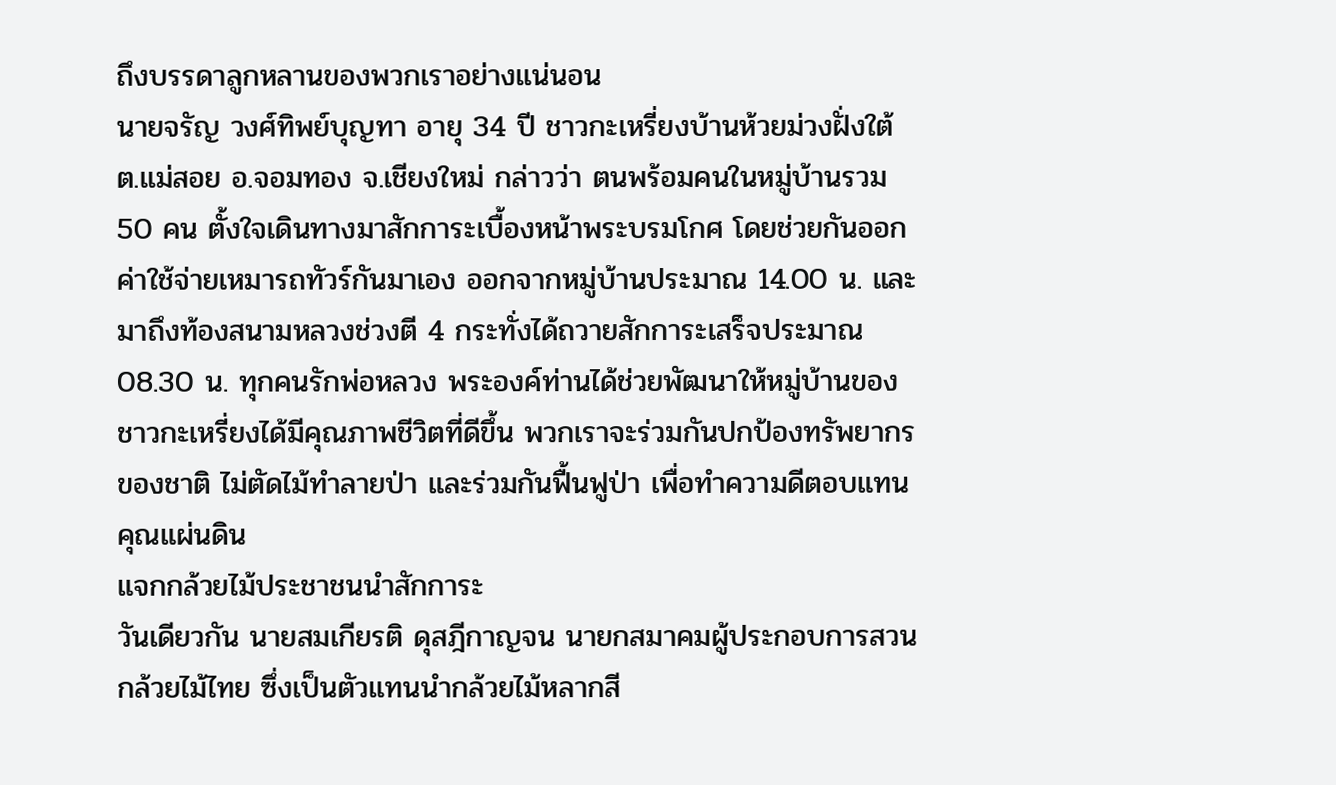ถึงบรรดาลูกหลานของพวกเราอย่างแน่นอน
นายจรัญ วงศ์ทิพย์บุญทา อายุ 34 ปี ชาวกะเหรี่ยงบ้านห้วยม่วงฝั่งใต้ ต.แม่สอย อ.จอมทอง จ.เชียงใหม่ กล่าวว่า ตนพร้อมคนในหมู่บ้านรวม 50 คน ตั้งใจเดินทางมาสักการะเบื้องหน้าพระบรมโกศ โดยช่วยกันออกค่าใช้จ่ายเหมารถทัวร์กันมาเอง ออกจากหมู่บ้านประมาณ 14.00 น. และมาถึงท้องสนามหลวงช่วงตี 4 กระทั่งได้ถวายสักการะเสร็จประมาณ 08.30 น. ทุกคนรักพ่อหลวง พระองค์ท่านได้ช่วยพัฒนาให้หมู่บ้านของชาวกะเหรี่ยงได้มีคุณภาพชีวิตที่ดีขึ้น พวกเราจะร่วมกันปกป้องทรัพยากรของชาติ ไม่ตัดไม้ทำลายป่า และร่วมกันฟื้นฟูป่า เพื่อทำความดีตอบแทนคุณแผ่นดิน
แจกกล้วยไม้ประชาชนนำสักการะ
วันเดียวกัน นายสมเกียรติ ดุสฎีกาญจน นายกสมาคมผู้ประกอบการสวนกล้วยไม้ไทย ซึ่งเป็นตัวแทนนำกล้วยไม้หลากสี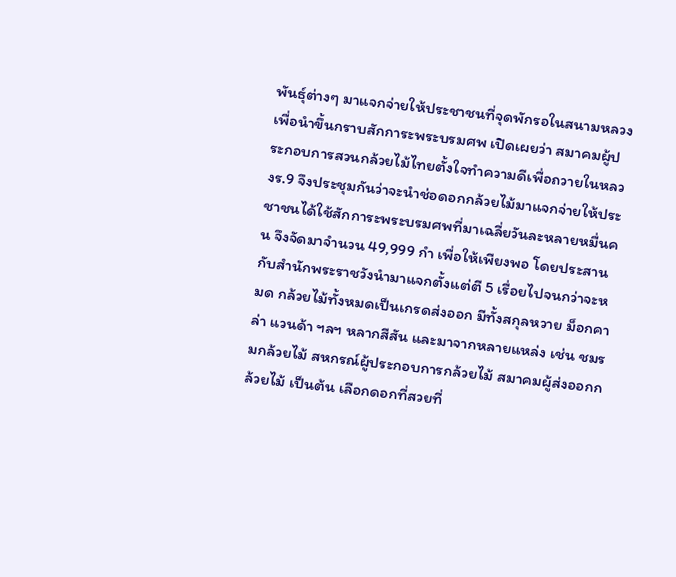พันธุ์ต่างๆ มาแจกจ่ายให้ประชาชนที่จุดพักรอในสนามหลวง เพื่อนำขึ้นกราบสักการะพระบรมศพ เปิดเผยว่า สมาคมผู้ประกอบการสวนกล้วยไม้ไทยตั้งใจทำความดีเพื่อถวายในหลวงร.9 จึงประชุมกันว่าจะนำช่อดอกกล้วยไม้มาแจกจ่ายให้ประชาชนได้ใช้สักการะพระบรมศพที่มาเฉลี่ยวันละหลายหมื่นคน จึงจัดมาจำนวน 49,999 กำ เพื่อให้เพียงพอ โดยประสานกับสำนักพระราชวังนำมาแจกตั้งแต่ตี 5 เรื่อยไปจนกว่าจะหมด กล้วยไม้ทั้งหมดเป็นเกรดส่งออก มีทั้งสกุลหวาย ม็อกคาล่า แวนด้า ฯลฯ หลากสีสัน และมาจากหลายแหล่ง เช่น ชมรมกล้วยไม้ สหกรณ์ผู้ประกอบการกล้วยไม้ สมาคมผู้ส่งออกกล้วยไม้ เป็นต้น เลือกดอกที่สวยที่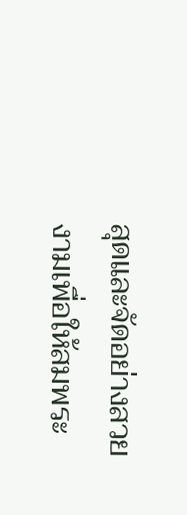สุดและจัดอย่างสวยงามเพื่อให้สมพระ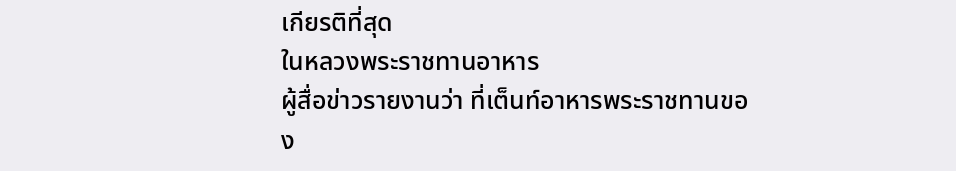เกียรติที่สุด
ในหลวงพระราชทานอาหาร
ผู้สื่อข่าวรายงานว่า ที่เต็นท์อาหารพระราชทานของ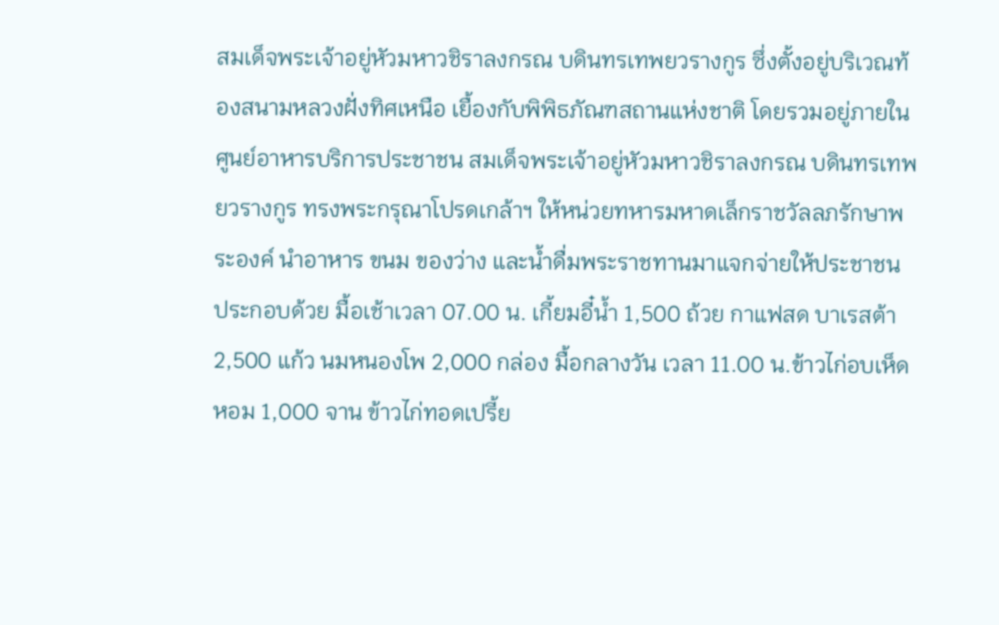สมเด็จพระเจ้าอยู่หัวมหาวชิราลงกรณ บดินทรเทพยวรางกูร ซึ่งตั้งอยู่บริเวณท้องสนามหลวงฝั่งทิศเหนือ เยื้องกับพิพิธภัณฑสถานแห่งชาติ โดยรวมอยู่ภายในศูนย์อาหารบริการประชาชน สมเด็จพระเจ้าอยู่หัวมหาวชิราลงกรณ บดินทรเทพยวรางกูร ทรงพระกรุณาโปรดเกล้าฯ ให้หน่วยทหารมหาดเล็กราชวัลลภรักษาพระองค์ นำอาหาร ขนม ของว่าง และน้ำดื่มพระราชทานมาแจกจ่ายให้ประชาชน ประกอบด้วย มื้อเช้าเวลา 07.00 น. เกี้ยมอี๋น้ำ 1,500 ถ้วย กาแฟสด บาเรสต้า 2,500 แก้ว นมหนองโพ 2,000 กล่อง มื้อกลางวัน เวลา 11.00 น.ข้าวไก่อบเห็ดหอม 1,000 จาน ข้าวไก่ทอดเปรี้ย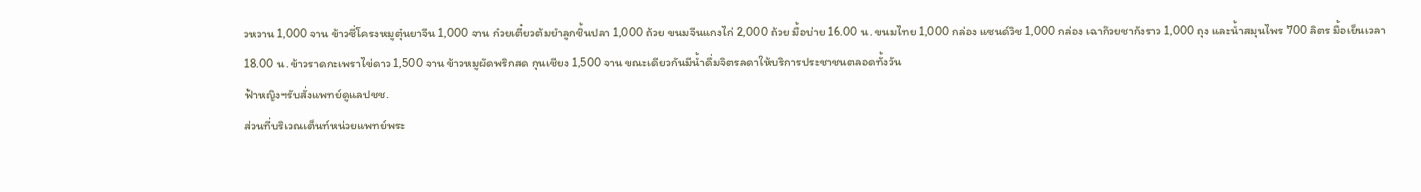วหวาน 1,000 จาน ข้าวซี่โครงหมูตุ๋นยาจีน 1,000 จาน ก๋วยเตี๋ยวต้มยำลูกชิ้นปลา 1,000 ถ้วย ขนมจีนแกงไก่ 2,000 ถ้วย มื้อบ่าย 16.00 น. ขนมไทย 1,000 กล่อง แซนด์วิช 1,000 กล่อง เฉาก๊วยชากังราว 1,000 ถุง และน้ำสมุนไพร 700 ลิตร มื้อเย็นเวลา 18.00 น. ข้าวราดกะเพราไข่ดาว 1,500 จาน ข้าวหมูผัดพริกสด กุนเชียง 1,500 จาน ขณะเดียวกันมีน้ำดื่มจิตรลดาให้บริการประชาชนตลอดทั้งวัน
ฟ้าหญิงฯรับสั่งแพทย์ดูแลปชช.
ส่วนที่บริเวณเต็นท์หน่วยแพทย์พระ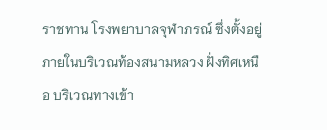ราชทาน โรงพยาบาลจุฬาภรณ์ ซึ่งตั้งอยู่ภายในบริเวณท้องสนามหลวง ฝั่งทิศเหนือ บริเวณทางเข้า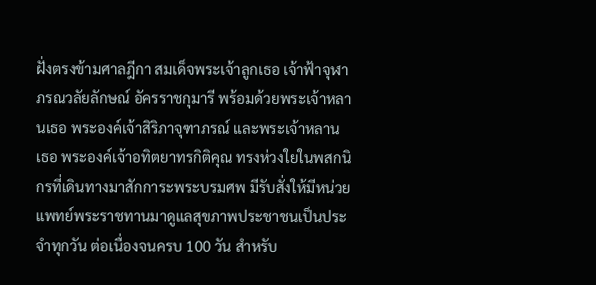ฝั่งตรงข้ามศาลฎีกา สมเด็จพระเจ้าลูกเธอ เจ้าฟ้าจุฬาภรณวลัยลักษณ์ อัครราชกุมารี พร้อมด้วยพระเจ้าหลานเธอ พระองค์เจ้าสิริภาจุฑาภรณ์ และพระเจ้าหลานเธอ พระองค์เจ้าอทิตยาทรกิติคุณ ทรงห่วงใยในพสกนิกรที่เดินทางมาสักการะพระบรมศพ มีรับสั่งให้มีหน่วยแพทย์พระราชทานมาดูแลสุขภาพประชาชนเป็นประจำทุกวัน ต่อเนื่องจนครบ 100 วัน สำหรับ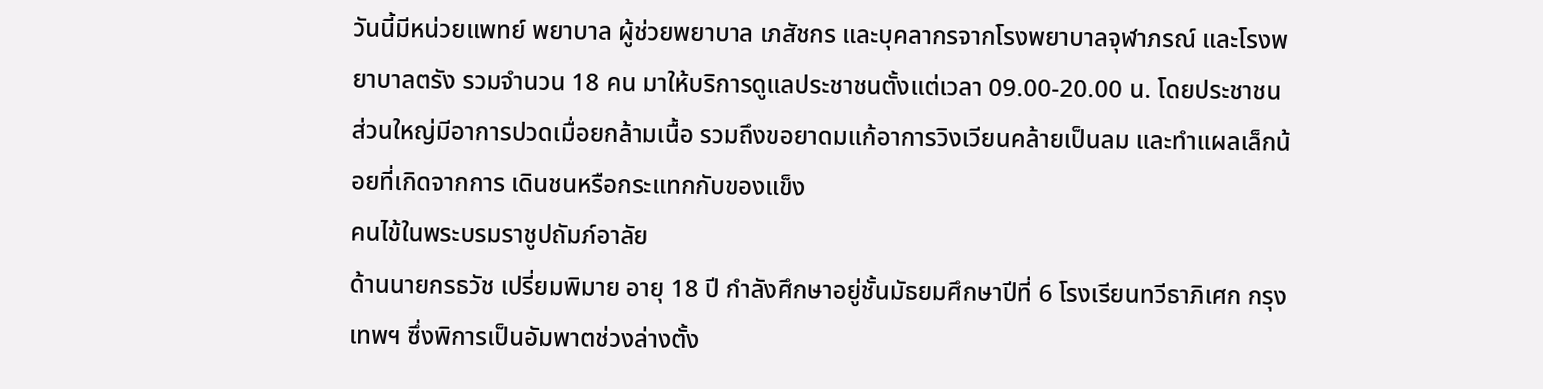วันนี้มีหน่วยแพทย์ พยาบาล ผู้ช่วยพยาบาล เภสัชกร และบุคลากรจากโรงพยาบาลจุฬาภรณ์ และโรงพยาบาลตรัง รวมจำนวน 18 คน มาให้บริการดูแลประชาชนตั้งแต่เวลา 09.00-20.00 น. โดยประชาชนส่วนใหญ่มีอาการปวดเมื่อยกล้ามเนื้อ รวมถึงขอยาดมแก้อาการวิงเวียนคล้ายเป็นลม และทำแผลเล็กน้อยที่เกิดจากการ เดินชนหรือกระแทกกับของแข็ง
คนไข้ในพระบรมราชูปถัมภ์อาลัย
ด้านนายกรธวัช เปรี่ยมพิมาย อายุ 18 ปี กำลังศึกษาอยู่ชั้นมัธยมศึกษาปีที่ 6 โรงเรียนทวีธาภิเศก กรุงเทพฯ ซึ่งพิการเป็นอัมพาตช่วงล่างตั้ง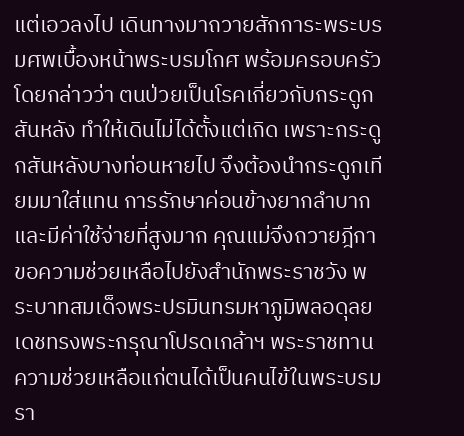แต่เอวลงไป เดินทางมาถวายสักการะพระบรมศพเบื้องหน้าพระบรมโกศ พร้อมครอบครัว โดยกล่าวว่า ตนป่วยเป็นโรคเกี่ยวกับกระดูกสันหลัง ทำให้เดินไม่ได้ตั้งแต่เกิด เพราะกระดูกสันหลังบางท่อนหายไป จึงต้องนำกระดูกเทียมมาใส่แทน การรักษาค่อนข้างยากลำบากและมีค่าใช้จ่ายที่สูงมาก คุณแม่จึงถวายฎีกาขอความช่วยเหลือไปยังสำนักพระราชวัง พระบาทสมเด็จพระปรมินทรมหาภูมิพลอดุลยเดชทรงพระกรุณาโปรดเกล้าฯ พระราชทานความช่วยเหลือแก่ตนได้เป็นคนไข้ในพระบรมรา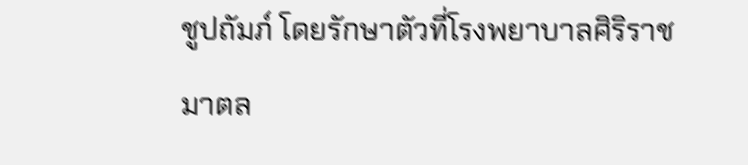ชูปถัมภ์ โดยรักษาตัวที่โรงพยาบาลศิริราชมาตล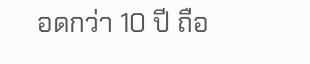อดกว่า 10 ปี ถือ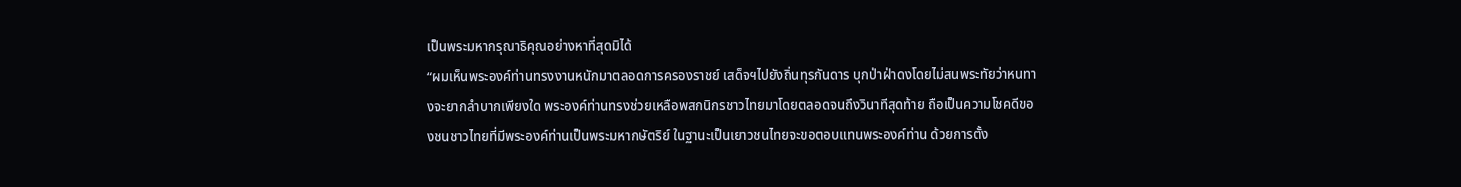เป็นพระมหากรุณาธิคุณอย่างหาที่สุดมิได้
“ผมเห็นพระองค์ท่านทรงงานหนักมาตลอดการครองราชย์ เสด็จฯไปยังถิ่นทุรกันดาร บุกป่าฝ่าดงโดยไม่สนพระทัยว่าหนทางจะยากลำบากเพียงใด พระองค์ท่านทรงช่วยเหลือพสกนิกรชาวไทยมาโดยตลอดจนถึงวินาทีสุดท้าย ถือเป็นความโชคดีของชนชาวไทยที่มีพระองค์ท่านเป็นพระมหากษัตริย์ ในฐานะเป็นเยาวชนไทยจะขอตอบแทนพระองค์ท่าน ด้วยการตั้ง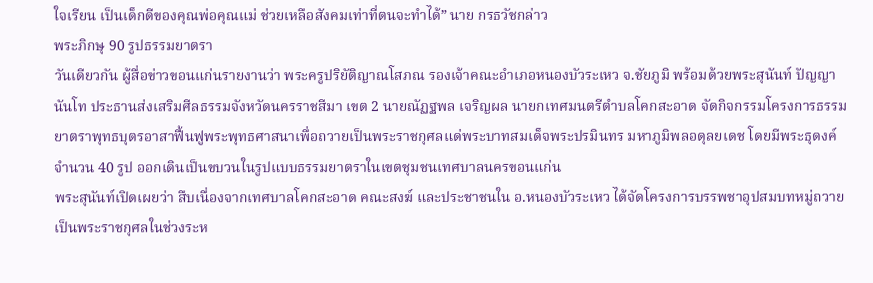ใจเรียน เป็นเด็กดีของคุณพ่อคุณแม่ ช่วยเหลือสังคมเท่าที่ตนจะทำได้” นาย กรธวัชกล่าว
พระภิกษุ 90 รูปธรรมยาตรา
วันเดียวกัน ผู้สื่อข่าวขอนแก่นรายงานว่า พระครูปริยัติญาณโสภณ รองเจ้าคณะอำเภอหนองบัวระเหว จ.ชัยภูมิ พร้อมด้วยพระสุนันท์ ปัญญานันโท ประธานส่งเสริมศีลธรรมจังหวัดนครราชสีมา เขต 2 นายณัฏฐพล เจริญผล นายกเทศมนตรีตำบลโคกสะอาด จัดกิจกรรมโครงการธรรมยาตราพุทธบุตรอาสาฟื้นฟูพระพุทธศาสนาเพื่อถวายเป็นพระราชกุศลแด่พระบาทสมเด็จพระปรมินทร มหาภูมิพลอดุลยเดช โดยมีพระธุดงค์จำนวน 40 รูป ออกเดินเป็นขบวนในรูปแบบธรรมยาตราในเขตชุมชนเทศบาลนครขอนแก่น
พระสุนันท์เปิดเผยว่า สืบเนื่องจากเทศบาลโคกสะอาด คณะสงฆ์ และประชาชนใน อ.หนองบัวระเหว ได้จัดโครงการบรรพชาอุปสมบทหมู่ถวายเป็นพระราชกุศลในช่วงระห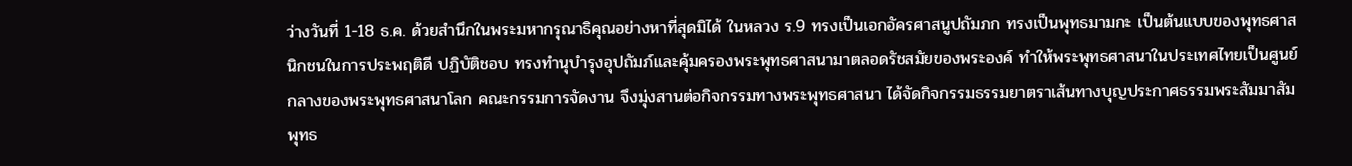ว่างวันที่ 1-18 ธ.ค. ด้วยสำนึกในพระมหากรุณาธิคุณอย่างหาที่สุดมิได้ ในหลวง ร.9 ทรงเป็นเอกอัครศาสนูปถัมภก ทรงเป็นพุทธมามกะ เป็นต้นแบบของพุทธศาสนิกชนในการประพฤติดี ปฏิบัติชอบ ทรงทำนุบำรุงอุปถัมภ์และคุ้มครองพระพุทธศาสนามาตลอดรัชสมัยของพระองค์ ทำให้พระพุทธศาสนาในประเทศไทยเป็นศูนย์กลางของพระพุทธศาสนาโลก คณะกรรมการจัดงาน จึงมุ่งสานต่อกิจกรรมทางพระพุทธศาสนา ได้จัดกิจกรรมธรรมยาตราเส้นทางบุญประกาศธรรมพระสัมมาสัมพุทธ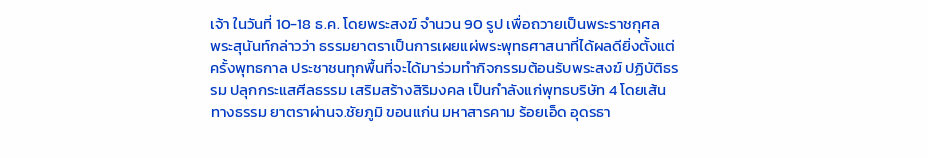เจ้า ในวันที่ 10-18 ธ.ค. โดยพระสงฆ์ จำนวน 90 รูป เพื่อถวายเป็นพระราชกุศล
พระสุนันท์กล่าวว่า ธรรมยาตราเป็นการเผยแผ่พระพุทธศาสนาที่ได้ผลดียิ่งตั้งแต่ครั้งพุทธกาล ประชาชนทุกพื้นที่จะได้มาร่วมทำกิจกรรมต้อนรับพระสงฆ์ ปฏิบัติธรรม ปลุกกระแสศีลธรรม เสริมสร้างสิริมงคล เป็นกำลังแก่พุทธบริษัท 4 โดยเส้นทางธรรม ยาตราผ่านจ.ชัยภูมิ ขอนแก่น มหาสารคาม ร้อยเอ็ด อุดรธา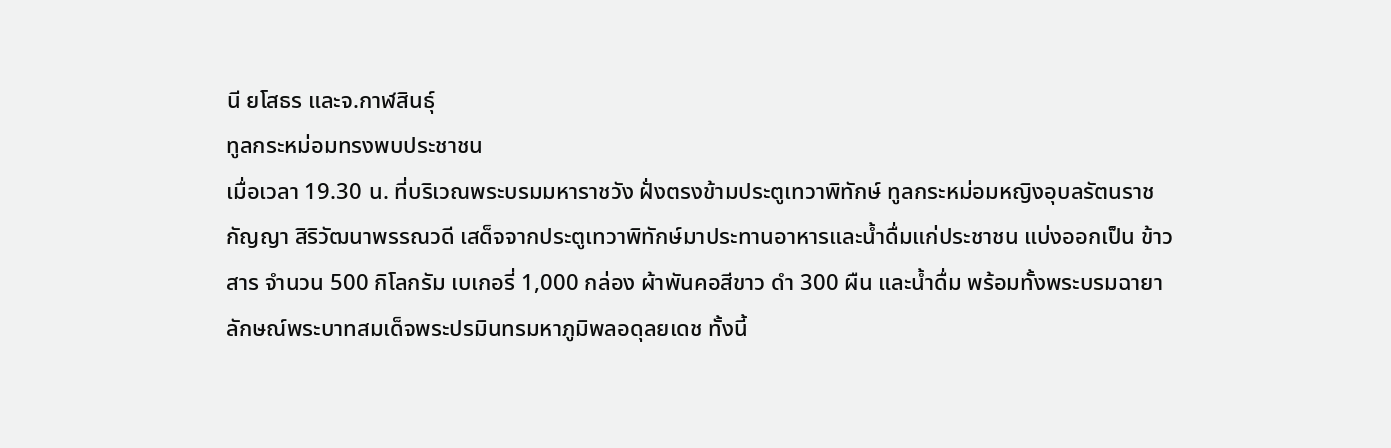นี ยโสธร และจ.กาฬสินธุ์
ทูลกระหม่อมทรงพบประชาชน
เมื่อเวลา 19.30 น. ที่บริเวณพระบรมมหาราชวัง ฝั่งตรงข้ามประตูเทวาพิทักษ์ ทูลกระหม่อมหญิงอุบลรัตนราชกัญญา สิริวัฒนาพรรณวดี เสด็จจากประตูเทวาพิทักษ์มาประทานอาหารและน้ำดื่มแก่ประชาชน แบ่งออกเป็น ข้าวสาร จำนวน 500 กิโลกรัม เบเกอรี่ 1,000 กล่อง ผ้าพันคอสีขาว ดำ 300 ผืน และน้ำดื่ม พร้อมทั้งพระบรมฉายาลักษณ์พระบาทสมเด็จพระปรมินทรมหาภูมิพลอดุลยเดช ทั้งนี้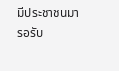มีประชาชนมารอรับ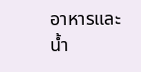อาหารและน้ำ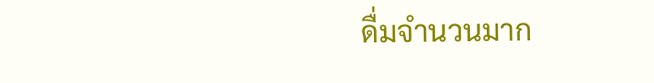ดื่มจำนวนมาก